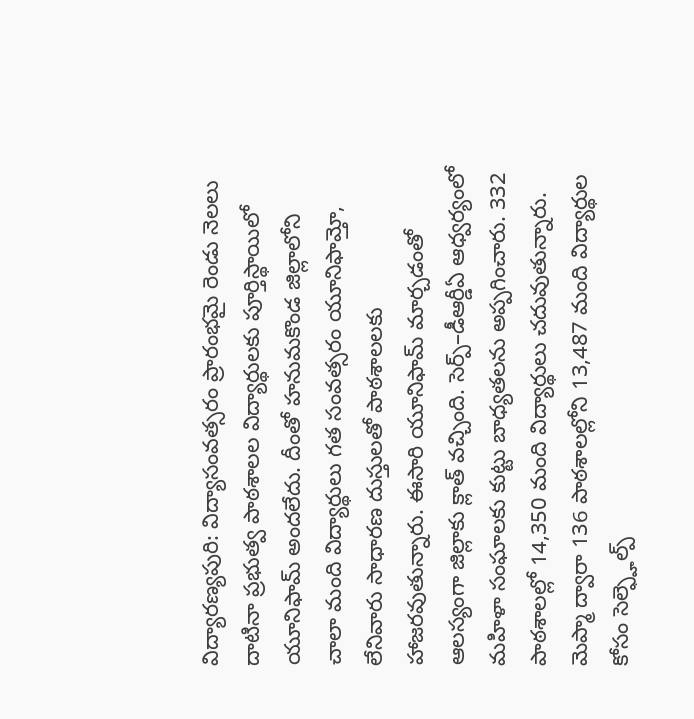విద్యారణ్యపురి: విద్యాసంవత్సరం ప్రారంభమై రెండు నెలలు దాటినా ప్రభుత్వ పాఠశాలల విద్యార్థులకు పూర్తిస్థాయిలో యూనిఫామ్ అందలేదు. దీంతో హనుమకొండ జిల్లాలోని చాలా మంది విద్యార్థులు గత సంవత్సరం యూనిఫామ్తో, లేనివారు సాధారణ దుస్తులతో పాఠశాలలకు హాజరవుతున్నారు. ఈసారి యూనిఫామ్ మార్చడంతో ఆలస్యంగా జిల్లాకు క్లాత్ వచ్చింది. సెర్ప్–డీఆర్డీఏ ఆధ్వర్యంలో మహిళా సంఘాలకు కుట్టు బాధ్యతలను అప్పగించారు. 332 పాఠశాలల్లో 14,350 మంది విద్యార్థులు చదువుతున్నారు. మెప్మా ద్వారా 136 పాఠశాలల్లోని 13,487 మంది విద్యార్థుల కోసం సెల్ఫ్హెల్ప్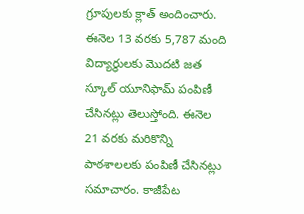గ్రూపులకు క్లాత్ అందించారు. ఈనెల 13 వరకు 5,787 మంది విద్యార్థులకు మొదటి జత స్కూల్ యూనిఫామ్ పంపిణీ చేసినట్లు తెలుస్తోంది. ఈనెల 21 వరకు మరికొన్ని పాఠశాలలకు పంపిణీ చేసినట్లు సమాచారం. కాజీపేట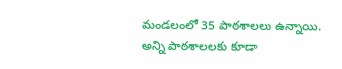మండలంలో 35 పాఠశాలలు ఉన్నాయి. అన్ని పాఠశాలలకు కూడా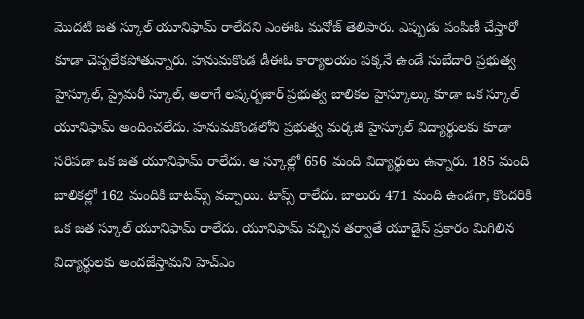మొదటి జత స్కూల్ యూనిఫామ్ రాలేదని ఎంఈఓ మనోజ్ తెలిపారు. ఎప్పుడు పంపిణీ చేస్తారో కూడా చెప్పలేకపోతున్నారు. హనుమకొండ డీఈఓ కార్యాలయం పక్కనే ఉండే సుబేదారి ప్రభుత్వ హైస్కూల్, ప్రైమరీ స్కూల్, అలాగే లష్కర్బజార్ ప్రభుత్వ బాలికల హైస్కూల్కు కూడా ఒక స్కూల్ యూనిఫామ్ అందించలేదు. హనుమకొండలోని ప్రభుత్వ మర్కజీ హైస్కూల్ విద్యార్థులకు కూడా సరిపడా ఒక జత యూనిఫామ్ రాలేదు. ఆ స్కూల్లో 656 మంది విద్యార్థులు ఉన్నారు. 185 మంది బాలికల్లో 162 మందికి బాటమ్స్ వచ్చాయి. టాప్స్ రాలేదు. బాలురు 471 మంది ఉండగా, కొందరికి ఒక జత స్కూల్ యూనిఫామ్ రాలేదు. యూనిఫామ్ వచ్చిన తర్వాతే యూడైస్ ప్రకారం మిగిలిన విద్యార్థులకు అందజేస్తామని హెచ్ఎం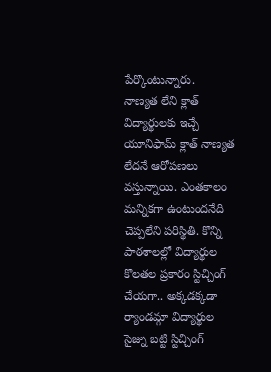పేర్కొంటున్నారు.
నాణ్యత లేని క్లాత్
విద్యార్థులకు ఇచ్చే యూనిఫామ్ క్లాత్ నాణ్యత లేదనే ఆరోపణలు వస్తున్నాయి. ఎంతకాలం మన్నికగా ఉంటుందనేది చెప్పలేని పరిస్థితి. కొన్ని పాఠశాలల్లో విద్యార్థుల కొలతల ప్రకారం స్టిచ్చింగ్ చేయగా.. అక్కడక్కడా ర్యాండమ్గా విద్యార్థుల సైజ్ను బట్టి స్టిచ్చింగ్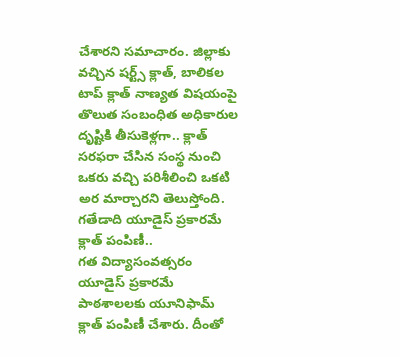చేశారని సమాచారం. జిల్లాకు వచ్చిన షర్ట్స్ క్లాత్, బాలికల టాప్ క్లాత్ నాణ్యత విషయంపై తొలుత సంబంధిత అధికారుల దృష్టికి తీసుకెళ్లగా.. క్లాత్ సరఫరా చేసిన సంస్థ నుంచి ఒకరు వచ్చి పరిశీలించి ఒకటి అర మార్చారని తెలుస్తోంది.
గతేడాది యూడైస్ ప్రకారమే క్లాత్ పంపిణీ..
గత విద్యాసంవత్సరం యూడైస్ ప్రకారమే పాఠశాలలకు యూనిఫామ్ క్లాత్ పంపిణీ చేశారు. దీంతో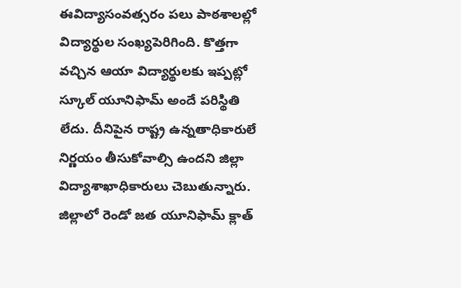ఈవిద్యాసంవత్సరం పలు పాఠశాలల్లో విద్యార్థుల సంఖ్యపెరిగింది. కొత్తగా వచ్చిన ఆయా విద్యార్థులకు ఇప్పట్లో స్కూల్ యూనిఫామ్ అందే పరిస్థితి లేదు. దీనిపైన రాష్ట్ర ఉన్నతాధికారులే నిర్ణయం తీసుకోవాల్సి ఉందని జిల్లా విద్యాశాఖాధికారులు చెబుతున్నారు. జిల్లాలో రెండో జత యూనిఫామ్ క్లాత్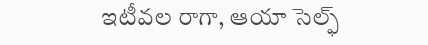ఇటీవల రాగా, ఆయా సెల్ఫ్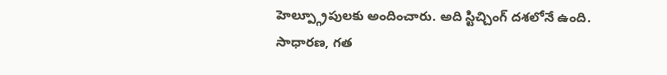హెల్ప్గ్రూపులకు అందించారు. అది స్టిచ్చింగ్ దశలోనే ఉంది.
సాధారణ, గత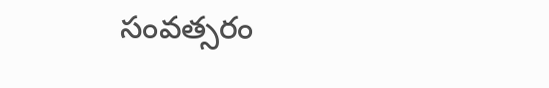సంవత్సరం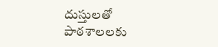దుస్తులతో
పాఠశాలలకు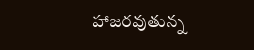హాజరవుతున్న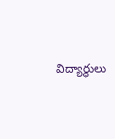విద్యార్థులు